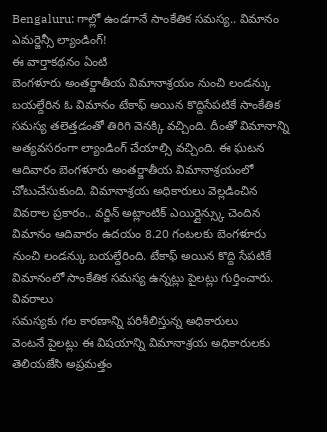Bengaluru: గాల్లో ఉండగానే సాంకేతిక సమస్య.. విమానం ఎమర్జెన్సీ ల్యాండింగ్!
ఈ వార్తాకథనం ఏంటి
బెంగళూరు అంతర్జాతీయ విమానాశ్రయం నుంచి లండన్కు బయల్దేరిన ఓ విమానం టేకాఫ్ అయిన కొద్దిసేపటికే సాంకేతిక సమస్య తలెత్తడంతో తిరిగి వెనక్కి వచ్చింది. దీంతో విమానాన్ని అత్యవసరంగా ల్యాండింగ్ చేయాల్సి వచ్చింది. ఈ ఘటన ఆదివారం బెంగళూరు అంతర్జాతీయ విమానాశ్రయంలో చోటుచేసుకుంది. విమానాశ్రయ అధికారులు వెల్లడించిన వివరాల ప్రకారం.. వర్జిన్ అట్లాంటిక్ ఎయిర్లైన్స్కు చెందిన విమానం ఆదివారం ఉదయం 8.20 గంటలకు బెంగళూరు నుంచి లండన్కు బయల్దేరింది. టేకాఫ్ అయిన కొద్ది సేపటికే విమానంలో సాంకేతిక సమస్య ఉన్నట్లు పైలట్లు గుర్తించారు.
వివరాలు
సమస్యకు గల కారణాన్ని పరిశీలిస్తున్న అధికారులు
వెంటనే పైలట్లు ఈ విషయాన్ని విమానాశ్రయ అధికారులకు తెలియజేసి అప్రమత్తం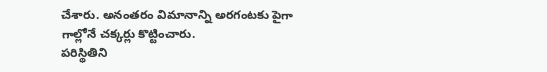చేశారు. అనంతరం విమానాన్ని అరగంటకు పైగా గాల్లోనే చక్కర్లు కొట్టించారు.
పరిస్థితిని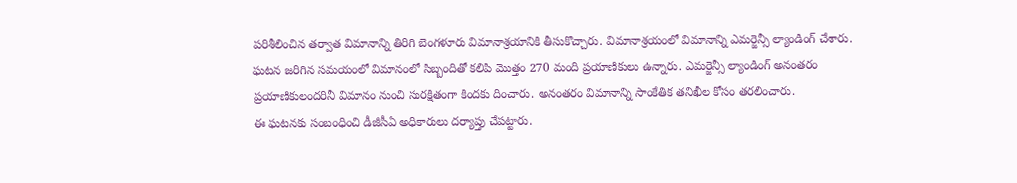పరిశీలించిన తర్వాత విమానాన్ని తిరిగి బెంగళూరు విమానాశ్రయానికి తీసుకొచ్చారు. విమానాశ్రయంలో విమానాన్ని ఎమర్జెన్సీ ల్యాండింగ్ చేశారు.
ఘటన జరిగిన సమయంలో విమానంలో సిబ్బందితో కలిపి మొత్తం 270 మంది ప్రయాణికులు ఉన్నారు. ఎమర్జెన్సీ ల్యాండింగ్ అనంతరం ప్రయాణికులందరినీ విమానం నుంచి సురక్షితంగా కిందకు దించారు. అనంతరం విమానాన్ని సాంకేతిక తనిఖీల కోసం తరలించారు.
ఈ ఘటనకు సంబంధించి డీజీసీఏ అధికారులు దర్యాప్తు చేపట్టారు.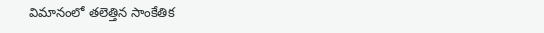విమానంలో తలెత్తిన సాంకేతిక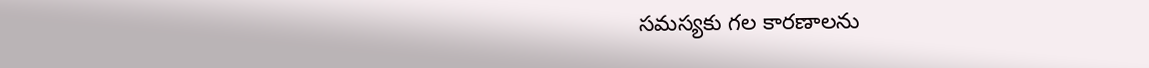సమస్యకు గల కారణాలను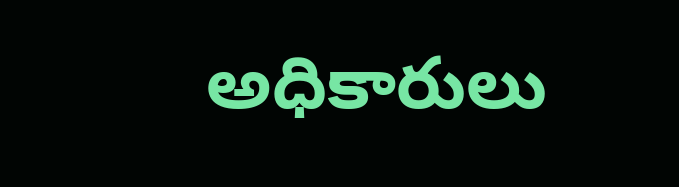అధికారులు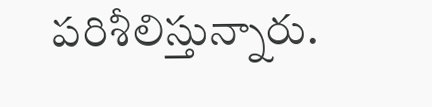పరిశీలిస్తున్నారు.